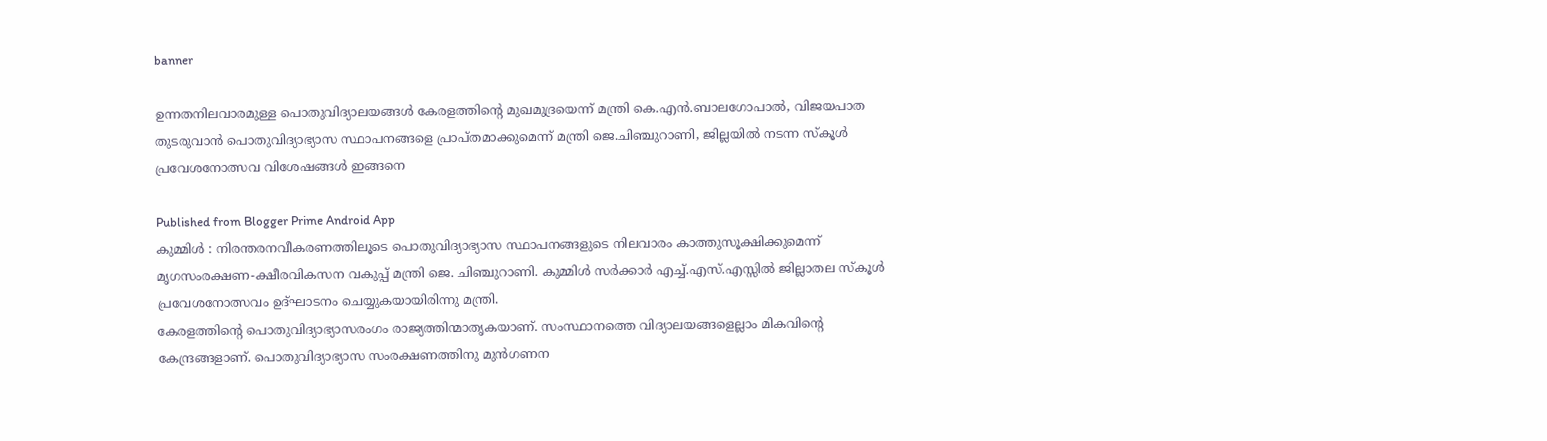banner

ഉന്നതനിലവാരമുള്ള പൊതുവിദ്യാലയങ്ങള്‍ കേരളത്തിന്റെ മുഖമുദ്രയെന്ന് മന്ത്രി കെ.എന്‍.ബാലഗോപാല്‍, വിജയപാത തുടരുവാൻ പൊതുവിദ്യാഭ്യാസ സ്ഥാപനങ്ങളെ പ്രാപ്തമാക്കുമെന്ന് മന്ത്രി ജെ.ചിഞ്ചുറാണി, ജില്ലയിൽ നടന്ന സ്കൂൾ പ്രവേശനോത്സവ വിശേഷങ്ങൾ ഇങ്ങനെ

Published from Blogger Prime Android App
കുമ്മിള്‍ : നിരന്തരനവീകരണത്തിലൂടെ പൊതുവിദ്യാഭ്യാസ സ്ഥാപനങ്ങളുടെ നിലവാരം കാത്തുസൂക്ഷിക്കുമെന്ന് മൃഗസംരക്ഷണ-ക്ഷീരവികസന വകുപ്പ് മന്ത്രി ജെ. ചിഞ്ചുറാണി. കുമ്മിള്‍ സര്‍ക്കാര്‍ എച്ച്.എസ്.എസ്സില്‍ ജില്ലാതല സ്‌കൂള്‍ പ്രവേശനോത്സവം ഉദ്ഘാടനം ചെയ്യുകയായിരിന്നു മന്ത്രി.
കേരളത്തിന്റെ പൊതുവിദ്യാഭ്യാസരംഗം രാജ്യത്തിന്മാതൃകയാണ്. സംസ്ഥാനത്തെ വിദ്യാലയങ്ങളെല്ലാം മികവിന്റെ കേന്ദ്രങ്ങളാണ്. പൊതുവിദ്യാഭ്യാസ സംരക്ഷണത്തിനു മുന്‍ഗണന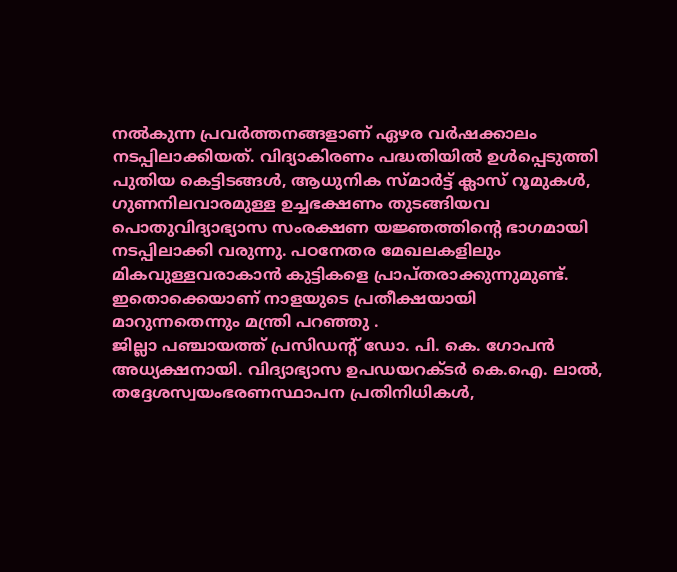നല്‍കുന്ന പ്രവര്‍ത്തനങ്ങളാണ് ഏഴര വര്‍ഷക്കാലം നടപ്പിലാക്കിയത്. വിദ്യാകിരണം പദ്ധതിയില്‍ ഉള്‍പ്പെടുത്തി പുതിയ കെട്ടിടങ്ങള്‍, ആധുനിക സ്മാര്‍ട്ട് ക്ലാസ് റൂമുകള്‍, ഗുണനിലവാരമുള്ള ഉച്ചഭക്ഷണം തുടങ്ങിയവ പൊതുവിദ്യാഭ്യാസ സംരക്ഷണ യജ്ഞത്തിന്റെ ഭാഗമായി നടപ്പിലാക്കി വരുന്നു. പഠനേതര മേഖലകളിലും മികവുള്ളവരാകാന്‍ കുട്ടികളെ പ്രാപ്തരാക്കുന്നുമുണ്ട്. ഇതൊക്കെയാണ് നാളയുടെ പ്രതീക്ഷയായി മാറുന്നതെന്നും മന്ത്രി പറഞ്ഞു .
ജില്ലാ പഞ്ചായത്ത് പ്രസിഡന്റ് ഡോ. പി. കെ. ഗോപന്‍ അധ്യക്ഷനായി. വിദ്യാഭ്യാസ ഉപഡയറക്ടര്‍ കെ.ഐ. ലാല്‍, തദ്ദേശസ്വയംഭരണസ്ഥാപന പ്രതിനിധികള്‍,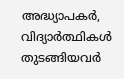അദ്ധ്യാപകര്‍, വിദ്യാര്‍ത്ഥികള്‍ തുടങ്ങിയവര്‍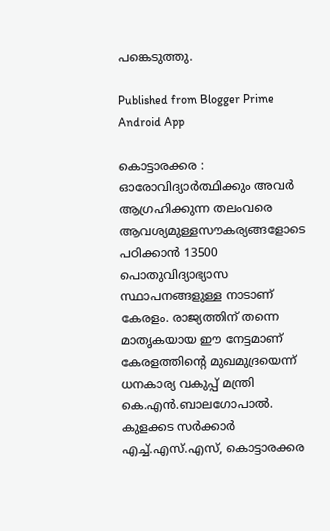പങ്കെടുത്തു.

Published from Blogger Prime Android App

കൊട്ടാരക്കര : ഓരോവിദ്യാര്‍ത്ഥിക്കും അവര്‍ ആഗ്രഹിക്കുന്ന തലംവരെ ആവശ്യമുള്ളസൗകര്യങ്ങളോടെ പഠിക്കാന്‍ 13500 പൊതുവിദ്യാഭ്യാസ സ്ഥാപനങ്ങളുള്ള നാടാണ് കേരളം. രാജ്യത്തിന് തന്നെ മാതൃകയായ ഈ നേട്ടമാണ് കേരളത്തിന്റെ മുഖമുദ്രയെന്ന് ധനകാര്യ വകുപ്പ് മന്ത്രി കെ.എന്‍.ബാലഗോപാല്‍. കുളക്കട സര്‍ക്കാര്‍ എച്ച്.എസ്.എസ്, കൊട്ടാരക്കര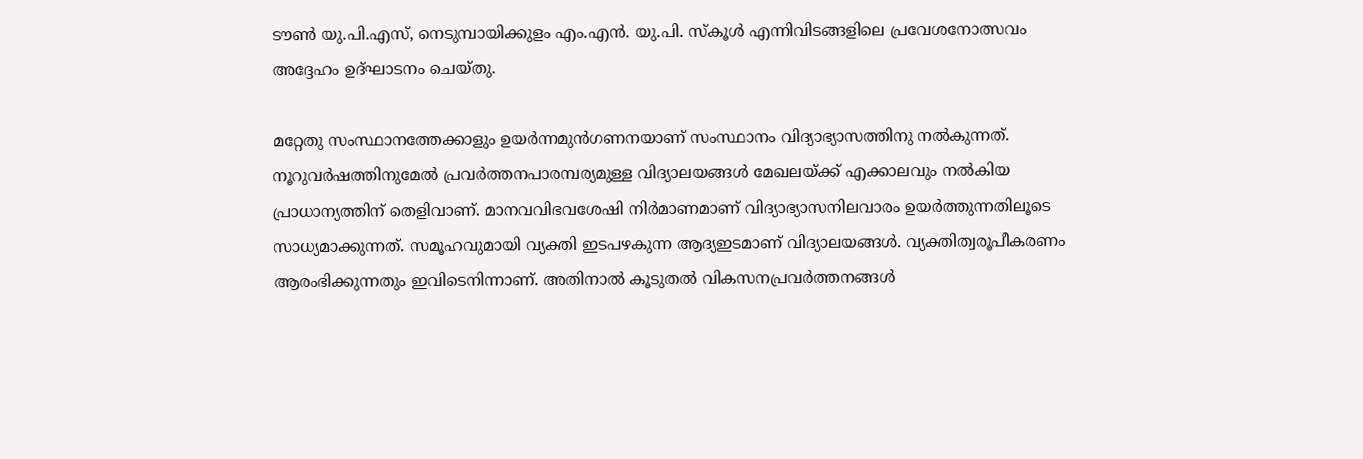ടൗണ്‍ യു.പി.എസ്, നെടുമ്പായിക്കുളം എം.എന്‍. യു.പി. സ്‌കൂള്‍ എന്നിവിടങ്ങളിലെ പ്രവേശനോത്സവം അദ്ദേഹം ഉദ്ഘാടനം ചെയ്തു.

മറ്റേതു സംസ്ഥാനത്തേക്കാളും ഉയര്‍ന്നമുന്‍ഗണനയാണ് സംസ്ഥാനം വിദ്യാഭ്യാസത്തിനു നല്‍കുന്നത്. നൂറുവര്‍ഷത്തിനുമേല്‍ പ്രവര്‍ത്തനപാരമ്പര്യമുള്ള വിദ്യാലയങ്ങള്‍ മേഖലയ്ക്ക് എക്കാലവും നല്‍കിയ പ്രാധാന്യത്തിന് തെളിവാണ്. മാനവവിഭവശേഷി നിര്‍മാണമാണ് വിദ്യാഭ്യാസനിലവാരം ഉയര്‍ത്തുന്നതിലൂടെ സാധ്യമാക്കുന്നത്. സമൂഹവുമായി വ്യക്തി ഇടപഴകുന്ന ആദ്യഇടമാണ് വിദ്യാലയങ്ങള്‍. വ്യക്തിത്വരൂപീകരണം ആരംഭിക്കുന്നതും ഇവിടെനിന്നാണ്. അതിനാല്‍ കൂടുതല്‍ വികസനപ്രവര്‍ത്തനങ്ങള്‍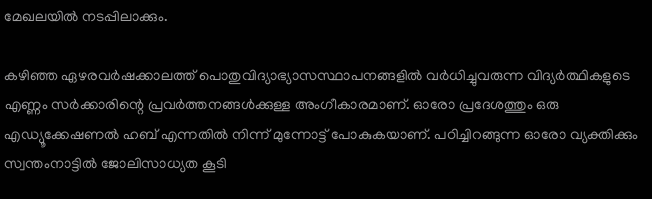മേഖലയില്‍ നടപ്പിലാക്കും.

കഴിഞ്ഞ ഏഴരവര്‍ഷക്കാലത്ത് പൊതുവിദ്യാഭ്യാസസ്ഥാപനങ്ങളില്‍ വര്‍ധിച്ചുവരുന്ന വിദ്യര്‍ത്ഥികളുടെ എണ്ണം സര്‍ക്കാരിന്റെ പ്രവര്‍ത്തനങ്ങള്‍ക്കുള്ള അംഗീകാരമാണ്. ഓരോ പ്രദേശത്തും ഒരു എഡ്യൂക്കേഷണല്‍ ഹബ് എന്നതില്‍ നിന്ന് മുന്നോട്ട് പോകുകയാണ്. പഠിച്ചിറങ്ങുന്ന ഓരോ വ്യക്തിക്കും സ്വന്തംനാട്ടില്‍ ജോലിസാധ്യത കൂടി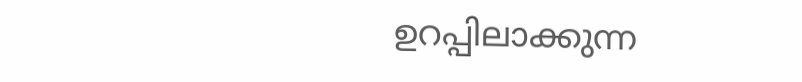ഉറപ്പിലാക്കുന്ന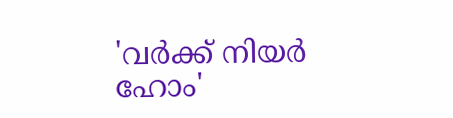'വര്‍ക്ക് നിയര്‍ ഹോം'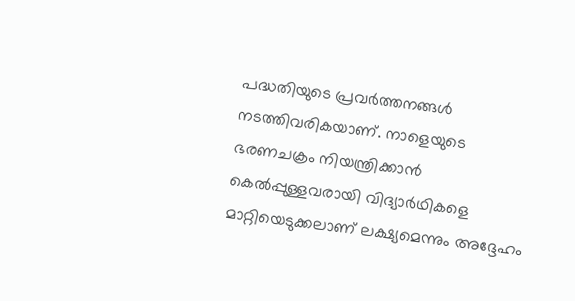പദ്ധതിയുടെ പ്രവര്‍ത്തനങ്ങള്‍ നടത്തിവരികയാണ്. നാളെയുടെ ഭരണചക്രം നിയന്ത്രിക്കാന്‍ കെല്‍പ്പുള്ളവരായി വിദ്യാര്‍ഥികളെ മാറ്റിയെടുക്കലാണ് ലക്ഷ്യമെന്നും അദ്ദേഹം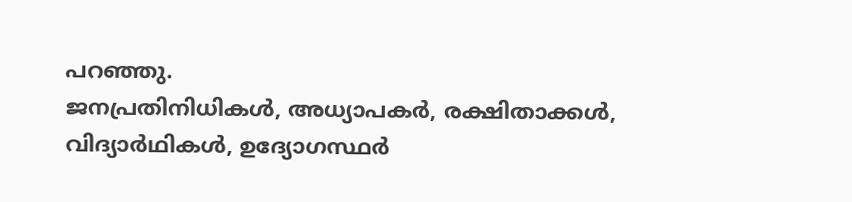പറഞ്ഞു.
ജനപ്രതിനിധികള്‍, അധ്യാപകര്‍, രക്ഷിതാക്കള്‍, വിദ്യാര്‍ഥികള്‍, ഉദ്യോഗസ്ഥര്‍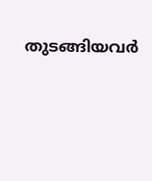തുടങ്ങിയവര്‍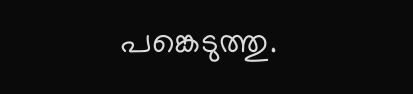പങ്കെടുത്തു.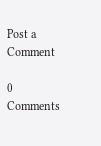Post a Comment

0 Comments